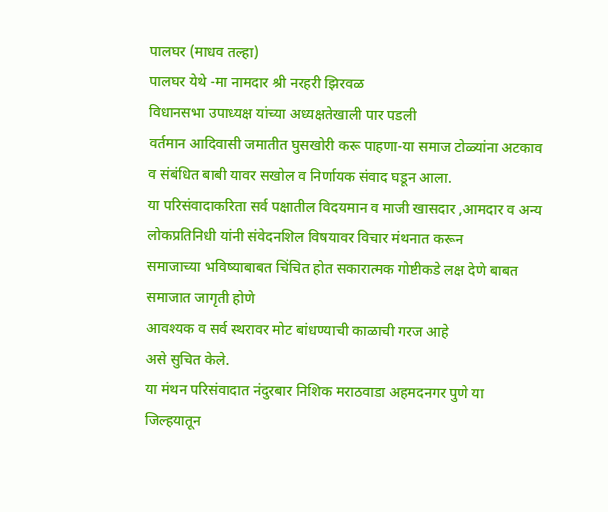पालघर (माधव तल्हा)
पालघर येथे -मा नामदार श्री नरहरी झिरवळ
विधानसभा उपाध्यक्ष यांच्या अध्यक्षतेखाली पार पडली
वर्तमान आदिवासी जमातीत घुसखोरी करू पाहणा-या समाज टोळ्यांना अटकाव व संबंधित बाबी यावर सखोल व निर्णायक संवाद घडून आला.
या परिसंवादाकरिता सर्व पक्षातील विदयमान व माजी खासदार ,आमदार व अन्य लोकप्रतिनिधी यांनी संवेदनशिल विषयावर विचार मंथनात करून
समाजाच्या भविष्याबाबत चिंचित होत सकारात्मक गोष्टीकडे लक्ष देणे बाबत समाजात जागृती होणे
आवश्यक व सर्व स्थरावर मोट बांधण्याची काळाची गरज आहे
असे सुचित केले.
या मंथन परिसंवादात नंदुरबार निशिक मराठवाडा अहमदनगर पुणे या जिल्हयातून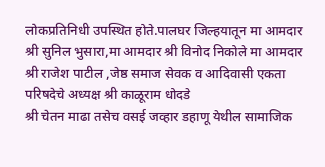लोकप्रतिनिधी उपस्थित होते.पालघर जिल्हयातून मा आमदार श्री सुनिल भुसारा,मा आमदार श्री विनोद निकोले मा आमदार श्री राजेश पाटील ,जेष्ठ समाज सेवक व आदिवासी एकता परिषदेचे अध्यक्ष श्री काळूराम धोदडे
श्री चेतन माढा तसेच वसई जव्हार डहाणू येथील सामाजिक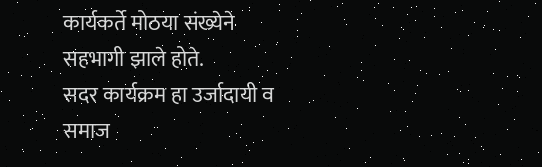कार्यकर्ते मोठया संख्येने सहभागी झाले होते.
सदर कार्यक्रम हा उर्जादायी व
समाज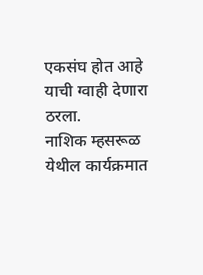एकसंघ होत आहे याची ग्वाही देणारा ठरला.
नाशिक म्हसरूळ येथील कार्यक्रमात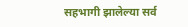सहभागी झालेल्या सर्व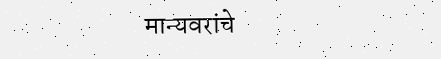मान्यवरांचे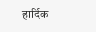हार्दिक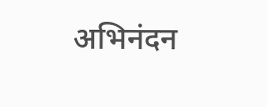अभिनंदन